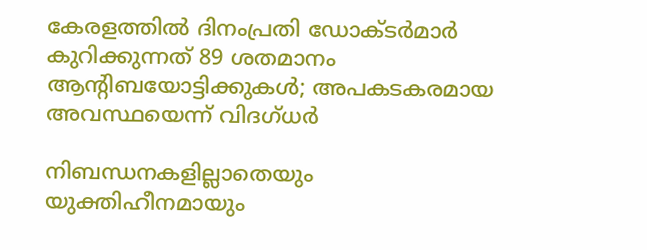കേരളത്തില്‍ ദിനംപ്രതി ഡോക്ടര്‍മാര്‍ കുറിക്കുന്നത് 89 ശതമാനം ആന്റിബയോട്ടിക്കുകള്‍; അപകടകരമായ അവസ്ഥയെന്ന് വിദഗ്ധര്‍

നിബന്ധനകളില്ലാതെയും യുക്തിഹീനമായും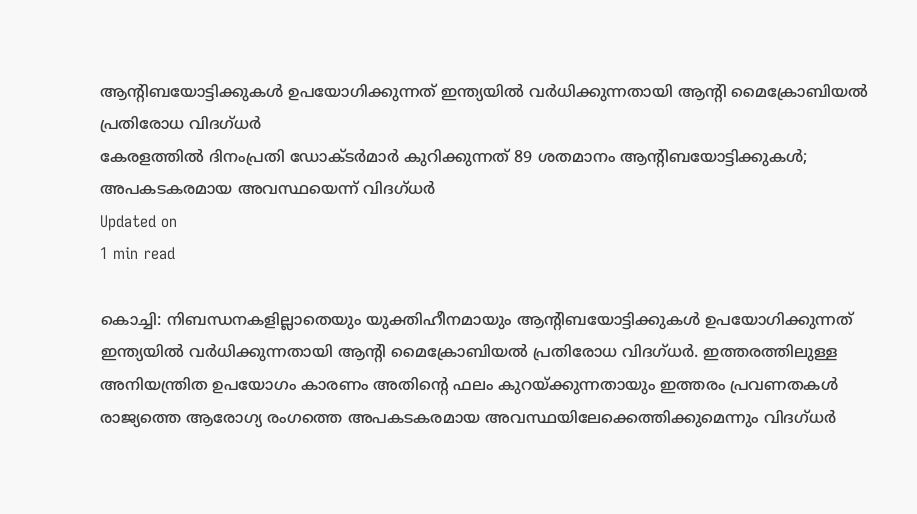ആന്റിബയോട്ടിക്കുകള്‍ ഉപയോഗിക്കുന്നത് ഇന്ത്യയില്‍ വര്‍ധിക്കുന്നതായി ആന്റി മൈക്രോബിയല്‍ പ്രതിരോധ വിദഗ്ധര്‍
കേരളത്തില്‍ ദിനംപ്രതി ഡോക്ടര്‍മാര്‍ കുറിക്കുന്നത് 89 ശതമാനം ആന്റിബയോട്ടിക്കുകള്‍; അപകടകരമായ അവസ്ഥയെന്ന് വിദഗ്ധര്‍
Updated on
1 min read

കൊച്ചി: നിബന്ധനകളില്ലാതെയും യുക്തിഹീനമായും ആന്റിബയോട്ടിക്കുകള്‍ ഉപയോഗിക്കുന്നത് ഇന്ത്യയില്‍ വര്‍ധിക്കുന്നതായി ആന്റി മൈക്രോബിയല്‍ പ്രതിരോധ വിദഗ്ധര്‍. ഇത്തരത്തിലുള്ള അനിയന്ത്രിത ഉപയോഗം കാരണം അതിന്റെ ഫലം കുറയ്ക്കുന്നതായും ഇത്തരം പ്രവണതകള്‍ രാജ്യത്തെ ആരോഗ്യ രംഗത്തെ അപകടകരമായ അവസ്ഥയിലേക്കെത്തിക്കുമെന്നും വിദഗ്ധര്‍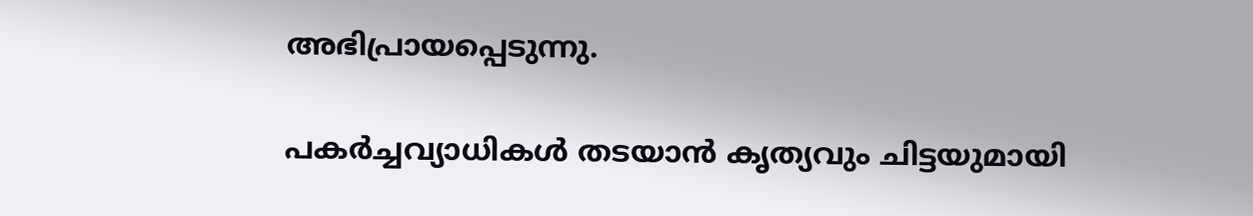അഭിപ്രായപ്പെടുന്നു.

പകര്‍ച്ചവ്യാധികള്‍ തടയാന്‍ കൃത്യവും ചിട്ടയുമായി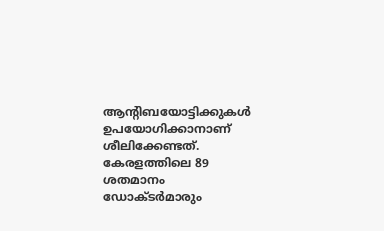ആന്റിബയോട്ടിക്കുകള്‍ ഉപയോഗിക്കാനാണ് ശീലിക്കേണ്ടത്. കേരളത്തിലെ 89 ശതമാനം ഡോക്ടര്‍മാരും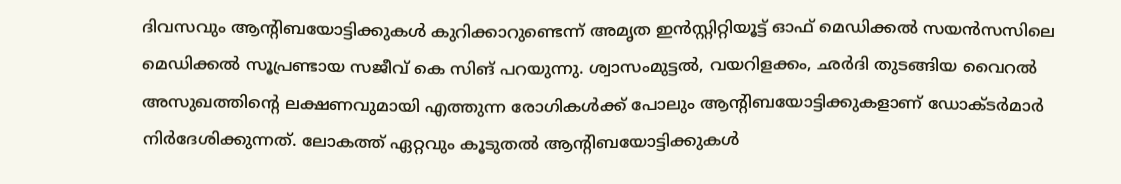ദിവസവും ആന്റിബയോട്ടിക്കുകള്‍ കുറിക്കാറുണ്ടെന്ന് അമൃത ഇന്‍സ്റ്റിറ്റിയൂട്ട് ഓഫ് മെഡിക്കല്‍ സയന്‍സസിലെ മെഡിക്കല്‍ സൂപ്രണ്ടായ സജീവ് കെ സിങ് പറയുന്നു. ശ്വാസംമുട്ടല്‍, വയറിളക്കം, ഛര്‍ദി തുടങ്ങിയ വൈറല്‍ അസുഖത്തിന്റെ ലക്ഷണവുമായി എത്തുന്ന രോഗികള്‍ക്ക് പോലും ആന്റിബയോട്ടിക്കുകളാണ് ഡോക്ടര്‍മാര്‍ നിര്‍ദേശിക്കുന്നത്. ലോകത്ത് ഏറ്റവും കൂടുതല്‍ ആന്റിബയോട്ടിക്കുകള്‍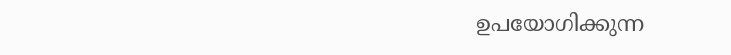ഉപയോഗിക്കുന്ന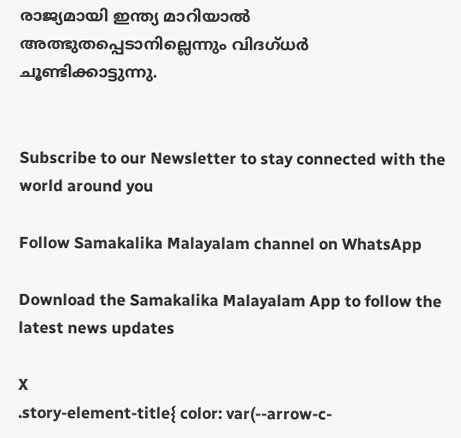രാജ്യമായി ഇന്ത്യ മാറിയാല്‍ അത്ഭുതപ്പെടാനില്ലെന്നും വിദഗ്ധര്‍ ചൂണ്ടിക്കാട്ടുന്നു.


Subscribe to our Newsletter to stay connected with the world around you

Follow Samakalika Malayalam channel on WhatsApp

Download the Samakalika Malayalam App to follow the latest news updates

X
.story-element-title{ color: var(--arrow-c-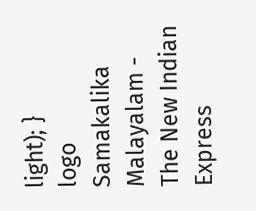light); }
logo
Samakalika Malayalam - The New Indian Express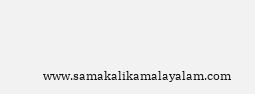www.samakalikamalayalam.com